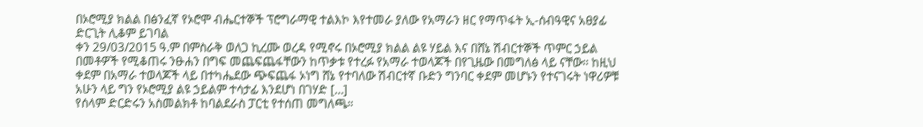በኦሮሚያ ክልል በፅንፈኛ የኦሮሞ ብሔርተኞች ፕሮግራማዊ ተልእኮ እየተመራ ያለው የአማራን ዘር የማጥፋት ኢ-ሰብዓዊና አፀያፊ ድርጊት ሊቆም ይገባል
ቀን 29/03/2015 ዓ.ም በምስራቅ ወለጋ ኪረሙ ወረዳ የሚኖሩ በኦሮሚያ ክልል ልዩ ሃይል እና በሸኔ ሽብርተኞች ጥምር ኃይል በመቶዎች የሚቆጠሩ ንፁሐን በግፍ መጨፍጨፋቸውን ከጥቃቱ የተረፉ የአማራ ተወላጆች በየጊዜው በመግለፅ ላይ ናቸው፡፡ ከዚህ ቀደም በአማራ ተወላጆች ላይ በተካሔደው ጭፍጨፋ ኦነግ ሸኔ የተባለው ሽብርተኛ ቡድን ግንባር ቀደም መሆኑን የተናገሩት ነዋሪዎቹ አሁን ላይ ግን የኦሮሚያ ልዩ ኃይልም ተሳታፊ እንደሆነ በገሃድ […]
የሰላም ድርድሩን አስመልክቶ ከባልደራስ ፓርቲ የተሰጠ መግለጫ።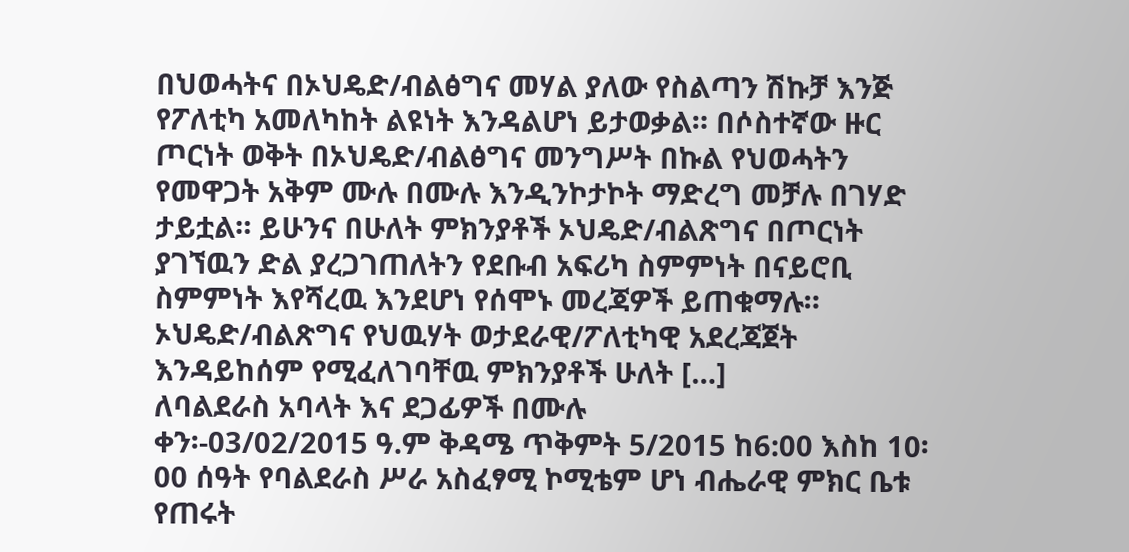በህወሓትና በኦህዴድ/ብልፅግና መሃል ያለው የስልጣን ሽኩቻ እንጅ የፖለቲካ አመለካከት ልዩነት እንዳልሆነ ይታወቃል። በሶስተኛው ዙር ጦርነት ወቅት በኦህዴድ/ብልፅግና መንግሥት በኩል የህወሓትን የመዋጋት አቅም ሙሉ በሙሉ እንዲንኮታኮት ማድረግ መቻሉ በገሃድ ታይቷል። ይሁንና በሁለት ምክንያቶች ኦህዴድ/ብልጽግና በጦርነት ያገኘዉን ድል ያረጋገጠለትን የደቡብ አፍሪካ ስምምነት በናይሮቢ ስምምነት እየሻረዉ እንደሆነ የሰሞኑ መረጃዎች ይጠቁማሉ። ኦህዴድ/ብልጽግና የህዉሃት ወታደራዊ/ፖለቲካዊ አደረጃጀት እንዳይከሰም የሚፈለገባቸዉ ምክንያቶች ሁለት […]
ለባልደራስ አባላት እና ደጋፊዎች በሙሉ
ቀን፡-03/02/2015 ዓ.ም ቅዳሜ ጥቅምት 5/2015 ከ6:00 እስከ 10፡00 ሰዓት የባልደራስ ሥራ አስፈፃሚ ኮሚቴም ሆነ ብሔራዊ ምክር ቤቱ የጠሩት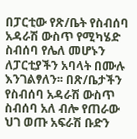በፓርቲው የጽ/ቤት የስብሰባ አዳራሽ ውስጥ የሚካሄድ ስብሰባ የሌለ መሆኑን ለፓርቲያችን አባላት በሙሉ እንገልፃለን፡፡ በጽ/ቤታችን የስብሰባ አዳራሽ ውስጥ ስብሰባ አለ ብሎ የጠራው ህገ ወጡ አፍራሽ ቡድን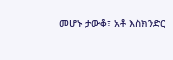መሆኑ ታውቆ፣ አቶ እስክንድር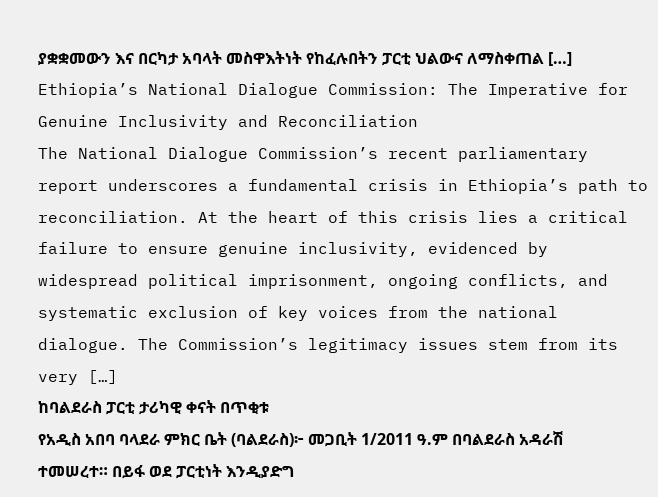ያቋቋመውን እና በርካታ አባላት መስዋእትነት የከፈሉበትን ፓርቲ ህልውና ለማስቀጠል […]
Ethiopia’s National Dialogue Commission: The Imperative for Genuine Inclusivity and Reconciliation
The National Dialogue Commission’s recent parliamentary report underscores a fundamental crisis in Ethiopia’s path to reconciliation. At the heart of this crisis lies a critical failure to ensure genuine inclusivity, evidenced by widespread political imprisonment, ongoing conflicts, and systematic exclusion of key voices from the national dialogue. The Commission’s legitimacy issues stem from its very […]
ከባልደራስ ፓርቲ ታሪካዊ ቀናት በጥቂቱ
የአዲስ አበባ ባላደራ ምክር ቤት (ባልደራስ)፦ መጋቢት 1/2011 ዓ.ም በባልደራስ አዳራሽ ተመሠረተ። በይፋ ወደ ፓርቲነት እንዲያድግ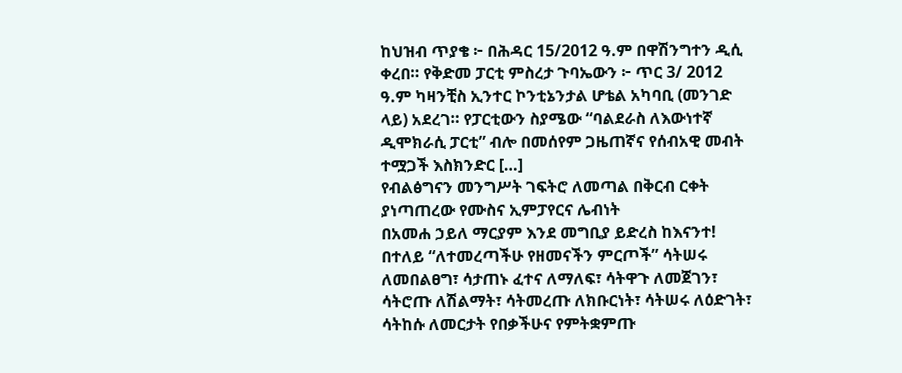ከህዝብ ጥያቄ ፦ በሕዳር 15/2012 ዓ.ም በዋሽንግተን ዲሲ ቀረበ። የቅድመ ፓርቲ ምስረታ ጉባኤውን ፦ ጥር 3/ 2012 ዓ.ም ካዛንቺስ ኢንተር ኮንቲኔንታል ሆቴል አካባቢ (መንገድ ላይ) አደረገ። የፓርቲውን ስያሜው “ባልደራስ ለእውነተኛ ዲሞክራሲ ፓርቲ” ብሎ በመሰየም ጋዜጠኛና የሰብአዊ መብት ተሟጋች እስክንድር […]
የብልፅግናን መንግሥት ገፍትሮ ለመጣል በቅርብ ርቀት ያነጣጠረው የሙስና ኢምፓየርና ሌብነት
በአመሐ ኃይለ ማርያም እንደ መግቢያ ይድረስ ከእናንተ! በተለይ “ለተመረጣችሁ የዘመናችን ምርጦች” ሳትሠሩ ለመበልፀግ፣ ሳታጠኑ ፈተና ለማለፍ፣ ሳትዋጉ ለመጀገን፣ ሳትሮጡ ለሽልማት፣ ሳትመረጡ ለክቡርነት፣ ሳትሠሩ ለዕድገት፣ ሳትከሱ ለመርታት የበቃችሁና የምትቋምጡ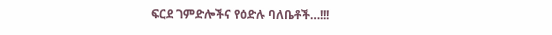ፍርደ ገምድሎችና የዕድሉ ባለቤቶች…!!!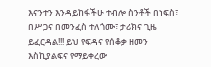እናንተን እንዳይከፋችሁ ተብሎ ስንቶች በነፍስ፣ በሥጋና በመንፈስ ተለጎሙ፣ ታሪክና ጊዜ ይፈርዳል!!! ይህ የፍዳና የሰቆቃ ዘመን እስኪያልፍና የማይቀረው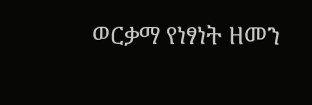ወርቃማ የነፃነት ዘመን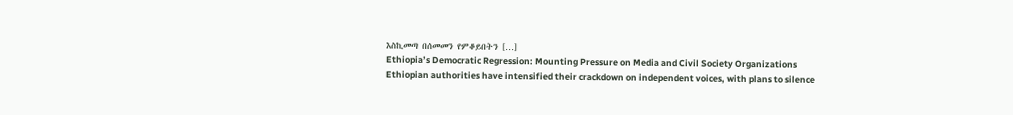እስኪመጣ በሰመመን የምቆይበትን […]
Ethiopia’s Democratic Regression: Mounting Pressure on Media and Civil Society Organizations
Ethiopian authorities have intensified their crackdown on independent voices, with plans to silence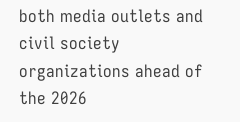both media outlets and civil society organizations ahead of the 2026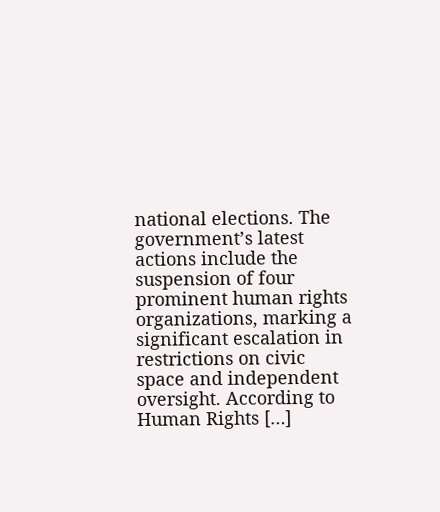national elections. The government’s latest actions include the suspension of four prominent human rights organizations, marking a significant escalation in restrictions on civic space and independent oversight. According to Human Rights […]